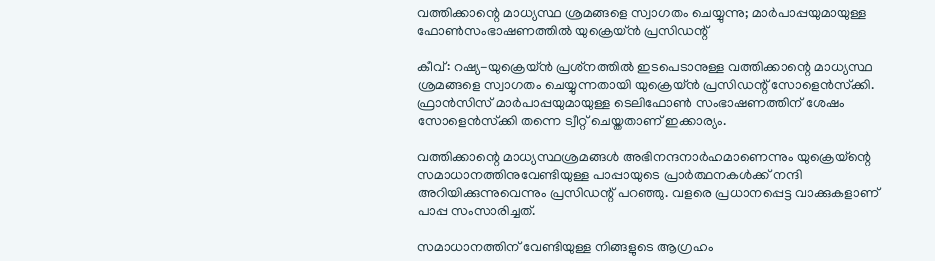വത്തിക്കാന്റെ മാധ്യസ്ഥ ശ്രമങ്ങളെ സ്വാഗതം ചെയ്യുന്നു; മാര്‍പാപ്പയുമായുള്ള ഫോണ്‍സംഭാഷണത്തില്‍ യുക്രെയ്ന്‍ പ്രസിഡന്റ്

കീവ്: റഷ്യ-യുക്രെയ്ന്‍ പ്രശ്‌നത്തില്‍ ഇടപെടാനുള്ള വത്തിക്കാന്റെ മാധ്യസ്ഥ ശ്രമങ്ങളെ സ്വാഗതം ചെയ്യുന്നതായി യുക്രെയ്ന്‍ പ്രസിഡന്റ് സോളെന്‍സ്‌ക്കി. ഫ്രാന്‍സിസ് മാര്‍പാപ്പയുമായുള്ള ടെലിഫോണ്‍ സംഭാഷണത്തിന് ശേഷം സോളെന്‍സ്‌ക്കി തന്നെ ട്വീറ്റ് ചെയ്തതാണ് ഇക്കാര്യം.

വത്തിക്കാന്റെ മാധ്യസ്ഥശ്രമങ്ങള്‍ അഭിനന്ദനാര്‍ഹമാണെന്നും യുക്രെയ്‌ന്റെ സമാധാനത്തിനുവേണ്ടിയുള്ള പാപ്പായുടെ പ്രാര്‍ത്ഥനകള്‍ക്ക് നന്ദി അറിയിക്കുന്നുവെന്നും പ്രസിഡന്റ് പറഞ്ഞു. വളരെ പ്രധാനപ്പെട്ട വാക്കുകളാണ് പാപ്പ സംസാരിച്ചത്.

സമാധാനത്തിന് വേണ്ടിയുള്ള നിങ്ങളുടെ ആഗ്രഹം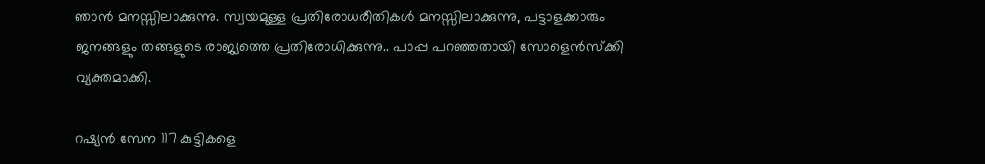ഞാന്‍ മനസ്സിലാക്കുന്നു. സ്വയമുള്ള പ്രതിരോധരീതികള്‍ മനസ്സിലാക്കുന്നു, പട്ടാളക്കാരും ജനങ്ങളും തങ്ങളുടെ രാജ്യത്തെ പ്രതിരോധിക്കുന്നു.. പാപ്പ പറഞ്ഞതായി സോളെന്‍സ്‌ക്കി വ്യക്തമാക്കി.

റഷ്യന്‍ സേന 117 കുട്ടികളെ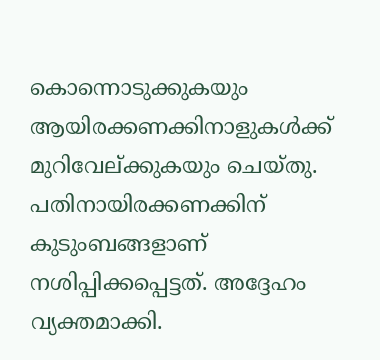കൊന്നൊടുക്കുകയും ആയിരക്കണക്കിനാളുകള്‍ക്ക് മുറിവേല്ക്കുകയും ചെയ്തു. പതിനായിരക്കണക്കിന് കുടുംബങ്ങളാണ് നശിപ്പിക്കപ്പെട്ടത്. അദ്ദേഹം വ്യക്തമാക്കി.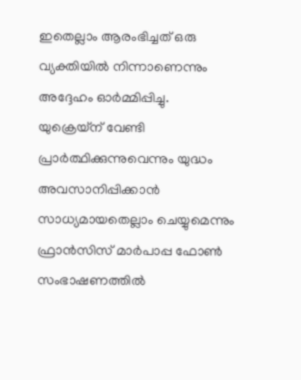ഇതെല്ലാം ആരംഭിച്ചത് ഒരു വ്യക്തിയില്‍ നിന്നാണെന്നും അദ്ദേഹം ഓര്‍മ്മിപ്പിച്ചു. യുക്രെയ്‌ന് വേണ്ടി പ്രാര്‍ത്ഥിക്കുന്നുവെന്നും യുദ്ധം അവസാനിപ്പിക്കാന്‍ സാധ്യമായതെല്ലാം ചെയ്യുമെന്നും ഫ്രാന്‍സിസ് മാര്‍പാപ്പ ഫോണ്‍ സംഭാഷണത്തില്‍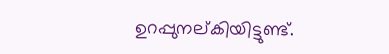ഉറപ്പുനല്കിയിട്ടുണ്ട്.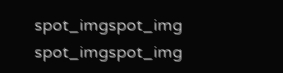spot_imgspot_img
spot_imgspot_img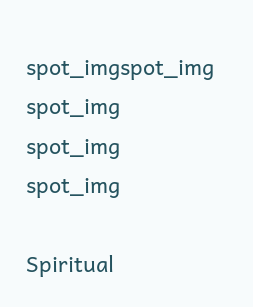spot_imgspot_img
spot_img
spot_img
spot_img

Spiritual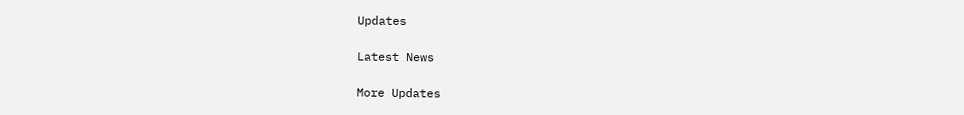Updates

Latest News

More Updates